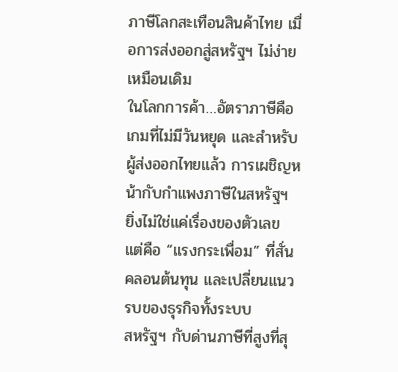ภาษีโลกสะเทือนสินค้าไทย เมื่อการส่งออกสู่สหรัฐฯ ไม่ง่ายเหมือนเดิม
ในโลกการค้า…อัตราภาษีคือเกมที่ไม่มีวันหยุด และสำหรับผู้ส่งออกไทยแล้ว การเผชิญหน้ากับกำแพงภาษีในสหรัฐฯ ยิ่งไม่ใช่แค่เรื่องของตัวเลข แต่คือ “แรงกระเพื่อม” ที่สั่นคลอนต้นทุน และเปลี่ยนแนวรบของธุรกิจทั้งระบบ
สหรัฐฯ กับด่านภาษีที่สูงที่สุ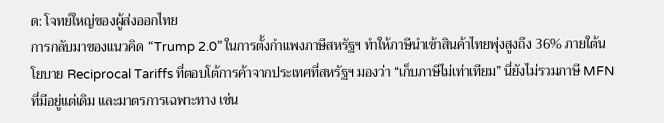ด: โจทย์ใหญ่ของผู้ส่งออกไทย
การกลับมาของแนวคิด “Trump 2.0” ในการตั้งกำแพงภาษีสหรัฐฯ ทำให้ภาษีนำเข้าสินค้าไทยพุ่งสูงถึง 36% ภายใต้นโยบาย Reciprocal Tariffs ที่ตอบโต้การค้าจากประเทศที่สหรัฐฯ มองว่า “เก็บภาษีไม่เท่าเทียม” นี่ยังไม่รวมภาษี MFN ที่มีอยู่แต่เดิม และมาตรการเฉพาะทาง เช่น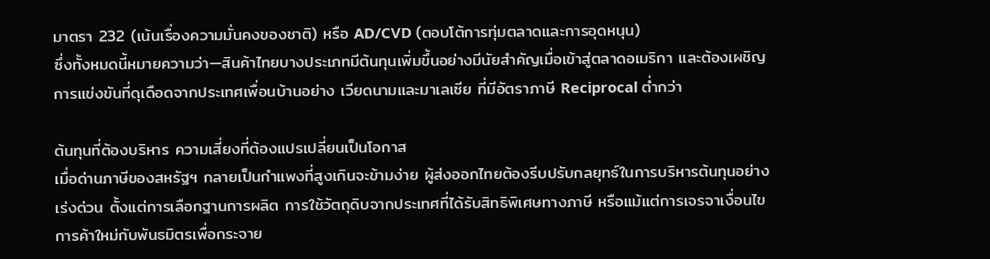มาตรา 232 (เน้นเรื่องความมั่นคงของชาติ) หรือ AD/CVD (ตอบโต้การทุ่มตลาดและการอุดหนุน)
ซึ่งทั้งหมดนี้หมายความว่า—สินค้าไทยบางประเภทมีต้นทุนเพิ่มขึ้นอย่างมีนัยสำคัญเมื่อเข้าสู่ตลาดอเมริกา และต้องเผชิญการแข่งขันที่ดุเดือดจากประเทศเพื่อนบ้านอย่าง เวียดนามและมาเลเซีย ที่มีอัตราภาษี Reciprocal ต่ำกว่า

ต้นทุนที่ต้องบริหาร ความเสี่ยงที่ต้องแปรเปลี่ยนเป็นโอกาส
เมื่อด่านภาษีของสหรัฐฯ กลายเป็นกำแพงที่สูงเกินจะข้ามง่าย ผู้ส่งออกไทยต้องรีบปรับกลยุทธ์ในการบริหารต้นทุนอย่างเร่งด่วน ตั้งแต่การเลือกฐานการผลิต การใช้วัตถุดิบจากประเทศที่ได้รับสิทธิพิเศษทางภาษี หรือแม้แต่การเจรจาเงื่อนไขการค้าใหม่กับพันธมิตรเพื่อกระจาย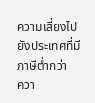ความเสี่ยงไปยังประเทศที่มีภาษีต่ำกว่า
ควา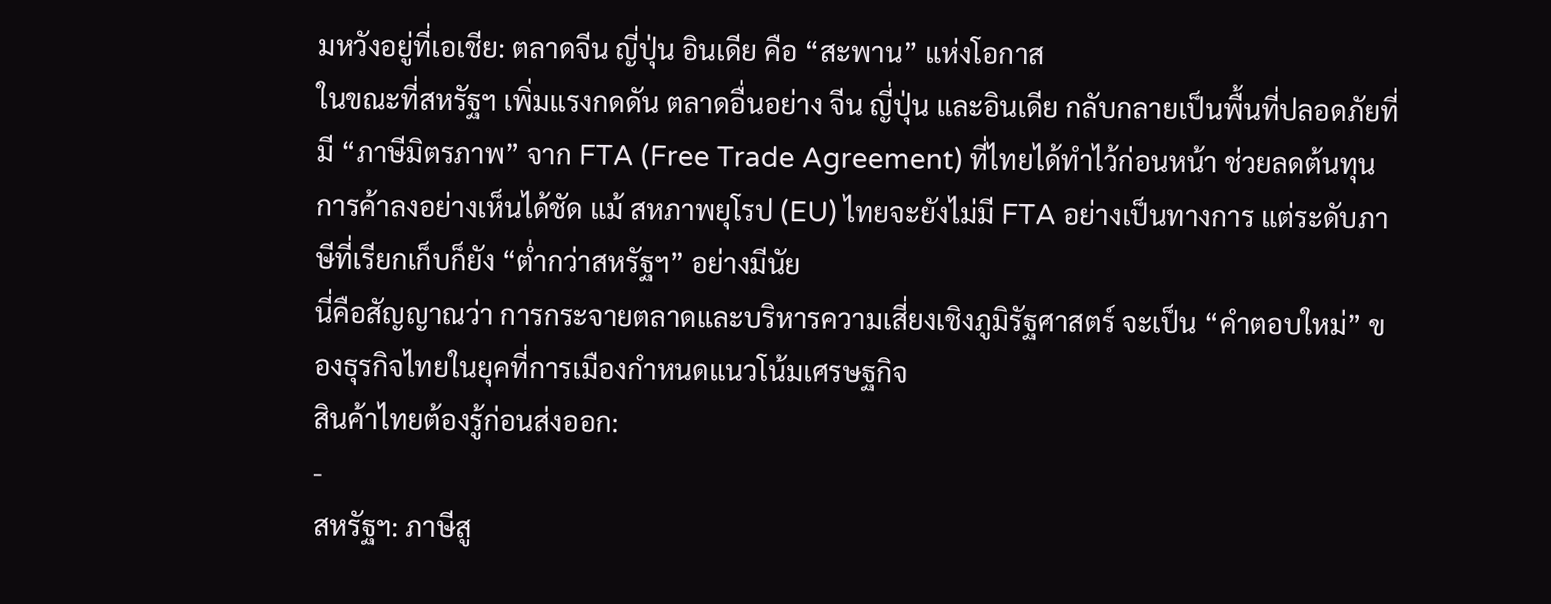มหวังอยู่ที่เอเชีย: ตลาดจีน ญี่ปุ่น อินเดีย คือ “สะพาน” แห่งโอกาส
ในขณะที่สหรัฐฯ เพิ่มแรงกดดัน ตลาดอื่นอย่าง จีน ญี่ปุ่น และอินเดีย กลับกลายเป็นพื้นที่ปลอดภัยที่มี “ภาษีมิตรภาพ” จาก FTA (Free Trade Agreement) ที่ไทยได้ทำไว้ก่อนหน้า ช่วยลดต้นทุนการค้าลงอย่างเห็นได้ชัด แม้ สหภาพยุโรป (EU) ไทยจะยังไม่มี FTA อย่างเป็นทางการ แต่ระดับภาษีที่เรียกเก็บก็ยัง “ต่ำกว่าสหรัฐฯ” อย่างมีนัย
นี่คือสัญญาณว่า การกระจายตลาดและบริหารความเสี่ยงเชิงภูมิรัฐศาสตร์ จะเป็น “คำตอบใหม่” ของธุรกิจไทยในยุคที่การเมืองกำหนดแนวโน้มเศรษฐกิจ
สินค้าไทยต้องรู้ก่อนส่งออก:
-
สหรัฐฯ: ภาษีสู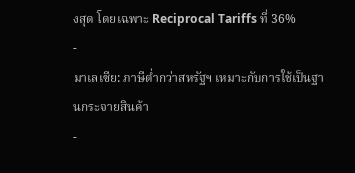งสุด โดยเฉพาะ Reciprocal Tariffs ที่ 36%
-
มาเลเซีย: ภาษีต่ำกว่าสหรัฐฯ เหมาะกับการใช้เป็นฐานกระจายสินค้า
-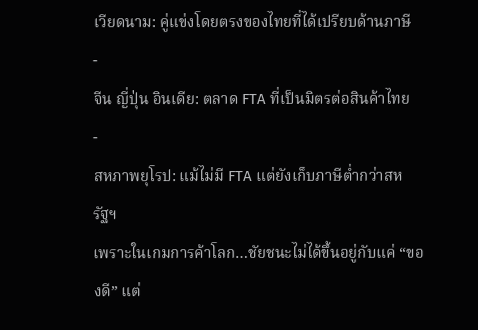เวียดนาม: คู่แข่งโดยตรงของไทยที่ได้เปรียบด้านภาษี
-
จีน ญี่ปุ่น อินเดีย: ตลาด FTA ที่เป็นมิตรต่อสินค้าไทย
-
สหภาพยุโรป: แม้ไม่มี FTA แต่ยังเก็บภาษีต่ำกว่าสหรัฐฯ
เพราะในเกมการค้าโลก…ชัยชนะไม่ได้ขึ้นอยู่กับแค่ “ของดี” แต่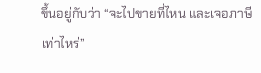ขึ้นอยู่กับว่า “จะไปขายที่ไหน และเจอภาษีเท่าไหร่”